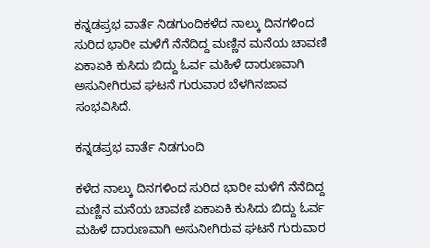ಕನ್ನಡಪ್ರಭ ವಾರ್ತೆ ನಿಡಗುಂದಿಕಳೆದ ನಾಲ್ಕು ದಿನಗಳಿಂದ ಸುರಿದ ಭಾರೀ ಮಳೆಗೆ ನೆನೆದಿದ್ದ ಮಣ್ಣಿನ ಮನೆಯ ಚಾವಣಿ ಏಕಾಏಕಿ ಕುಸಿದು ಬಿದ್ದು ಓರ್ವ ಮಹಿಳೆ ದಾರುಣವಾಗಿ ಅಸುನೀಗಿರುವ ಘಟನೆ ಗುರುವಾರ ಬೆಳಗಿನಜಾವ ಸಂಭವಿಸಿದೆ.

ಕನ್ನಡಪ್ರಭ ವಾರ್ತೆ ನಿಡಗುಂದಿ

ಕಳೆದ ನಾಲ್ಕು ದಿನಗಳಿಂದ ಸುರಿದ ಭಾರೀ ಮಳೆಗೆ ನೆನೆದಿದ್ದ ಮಣ್ಣಿನ ಮನೆಯ ಚಾವಣಿ ಏಕಾಏಕಿ ಕುಸಿದು ಬಿದ್ದು ಓರ್ವ ಮಹಿಳೆ ದಾರುಣವಾಗಿ ಅಸುನೀಗಿರುವ ಘಟನೆ ಗುರುವಾರ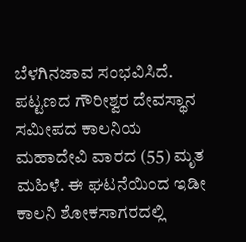ಬೆಳಗಿನಜಾವ ಸಂಭವಿಸಿದೆ. ಪಟ್ಟಣದ ಗೌರೀಶ್ವರ ದೇವಸ್ಥಾನ ಸಮೀಪದ ಕಾಲನಿಯ ಮಹಾದೇವಿ ವಾರದ (55) ಮೃತ ಮಹಿಳೆ. ಈ ಘಟನೆಯಿಂದ ಇಡೀ ಕಾಲನಿ ಶೋಕಸಾಗರದಲ್ಲಿ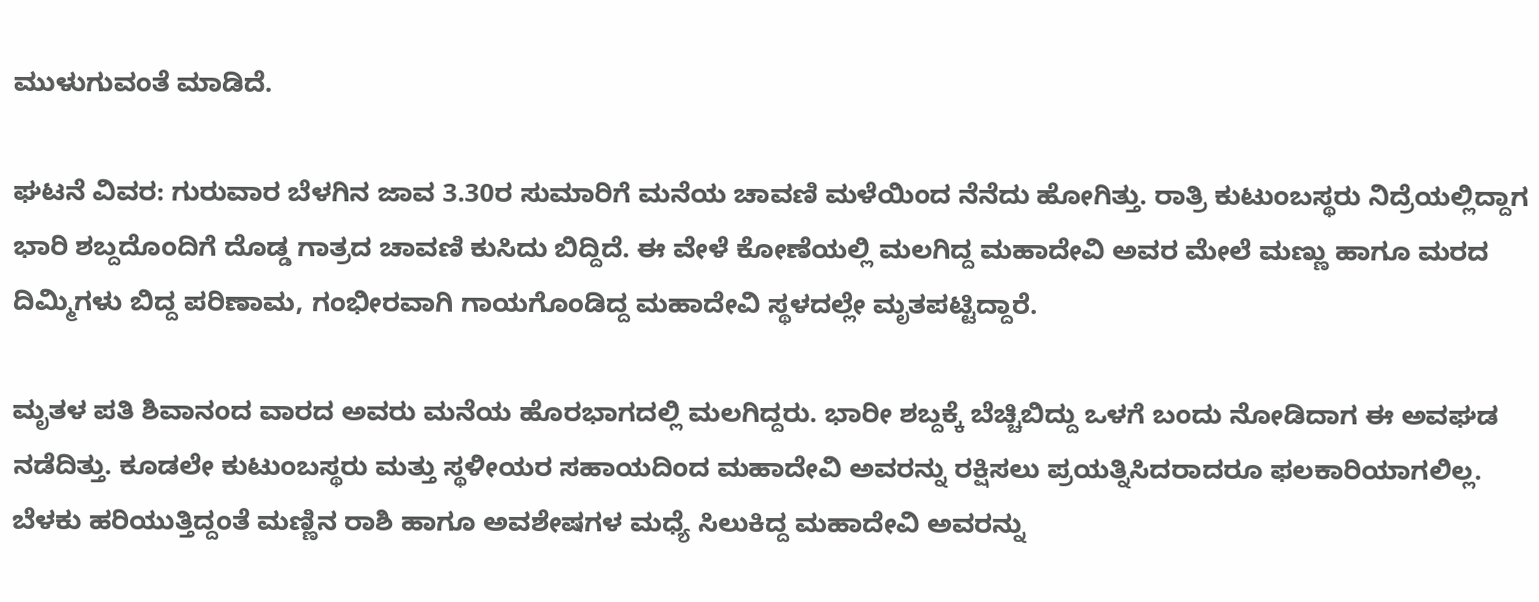ಮುಳುಗುವಂತೆ ಮಾಡಿದೆ.

ಘಟನೆ ವಿವರ: ಗುರುವಾರ ಬೆಳಗಿನ ಜಾವ 3.30ರ ಸುಮಾರಿಗೆ ಮನೆಯ ಚಾವಣಿ ಮಳೆಯಿಂದ ನೆನೆದು ಹೋಗಿತ್ತು. ರಾತ್ರಿ ಕುಟುಂಬಸ್ಥರು ನಿದ್ರೆಯಲ್ಲಿದ್ದಾಗ ಭಾರಿ ಶಬ್ದದೊಂದಿಗೆ ದೊಡ್ಡ ಗಾತ್ರದ ಚಾವಣಿ ಕುಸಿದು ಬಿದ್ದಿದೆ. ಈ ವೇಳೆ ಕೋಣೆಯಲ್ಲಿ ಮಲಗಿದ್ದ ಮಹಾದೇವಿ ಅವರ ಮೇಲೆ ಮಣ್ಣು ಹಾಗೂ ಮರದ ದಿಮ್ಮಿಗಳು ಬಿದ್ದ ಪರಿಣಾಮ, ಗಂಭೀರವಾಗಿ ಗಾಯಗೊಂಡಿದ್ದ ಮಹಾದೇವಿ ಸ್ಥಳದಲ್ಲೇ ಮೃತಪಟ್ಟಿದ್ದಾರೆ.

ಮೃತಳ ಪತಿ ಶಿವಾನಂದ ವಾರದ ಅವರು ಮನೆಯ ಹೊರಭಾಗದಲ್ಲಿ ಮಲಗಿದ್ದರು. ಭಾರೀ ಶಬ್ದಕ್ಕೆ ಬೆಚ್ಚಿಬಿದ್ದು ಒಳಗೆ ಬಂದು ನೋಡಿದಾಗ ಈ ಅವಘಡ ನಡೆದಿತ್ತು. ಕೂಡಲೇ ಕುಟುಂಬಸ್ಥರು ಮತ್ತು ಸ್ಥಳೀಯರ ಸಹಾಯದಿಂದ ಮಹಾದೇವಿ ಅವರನ್ನು ರಕ್ಷಿಸಲು ಪ್ರಯತ್ನಿಸಿದರಾದರೂ ಫಲಕಾರಿಯಾಗಲಿಲ್ಲ. ಬೆಳಕು ಹರಿಯುತ್ತಿದ್ದಂತೆ ಮಣ್ಣಿನ ರಾಶಿ ಹಾಗೂ ಅವಶೇಷಗಳ ಮಧ್ಯೆ ಸಿಲುಕಿದ್ದ ಮಹಾದೇವಿ ಅವರನ್ನು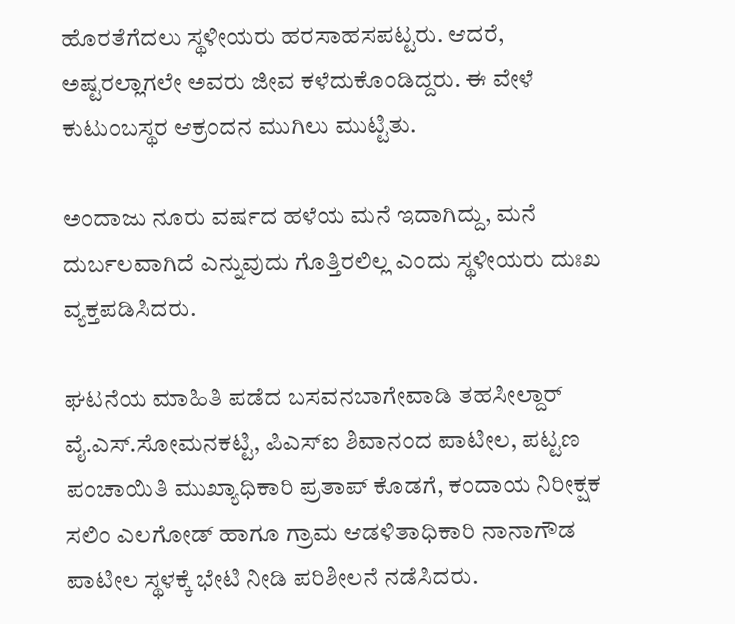ಹೊರತೆಗೆದಲು ಸ್ಥಳೀಯರು ಹರಸಾಹಸಪಟ್ಟರು. ಆದರೆ, ಅಷ್ಟರಲ್ಲಾಗಲೇ ಅವರು ಜೀವ ಕಳೆದುಕೊಂಡಿದ್ದರು. ಈ ವೇಳೆ ಕುಟುಂಬಸ್ಥರ ಆಕ್ರಂದನ ಮುಗಿಲು ಮುಟ್ಟಿತು.

ಅಂದಾಜು ನೂರು ವರ್ಷದ ಹಳೆಯ ಮನೆ ಇದಾಗಿದ್ದು, ಮನೆ ದುರ್ಬಲವಾಗಿದೆ ಎನ್ನುವುದು ಗೊತ್ತಿರಲಿಲ್ಲ ಎಂದು ಸ್ಥಳೀಯರು ದುಃಖ ವ್ಯಕ್ತಪಡಿಸಿದರು.

ಘಟನೆಯ ಮಾಹಿತಿ ಪಡೆದ ಬಸವನಬಾಗೇವಾಡಿ ತಹಸೀಲ್ದಾರ್ ವೈ.ಎಸ್.ಸೋಮನಕಟ್ಟಿ, ಪಿಎಸ್‌ಐ ಶಿವಾನಂದ ಪಾಟೀಲ, ಪಟ್ಟಣ ಪಂಚಾಯಿತಿ ಮುಖ್ಯಾಧಿಕಾರಿ ಪ್ರತಾಪ್ ಕೊಡಗೆ, ಕಂದಾಯ ನಿರೀಕ್ಷಕ ಸಲಿಂ ಎಲಗೋಡ್ ಹಾಗೂ ಗ್ರಾಮ ಆಡಳಿತಾಧಿಕಾರಿ ನಾನಾಗೌಡ ಪಾಟೀಲ ಸ್ಥಳಕ್ಕೆ ಭೇಟಿ ನೀಡಿ ಪರಿಶೀಲನೆ ನಡೆಸಿದರು.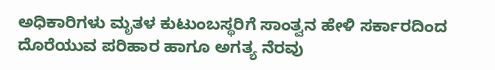ಅಧಿಕಾರಿಗಳು ಮೃತಳ ಕುಟುಂಬಸ್ಥರಿಗೆ ಸಾಂತ್ವನ ಹೇಳಿ ಸರ್ಕಾರದಿಂದ ದೊರೆಯುವ ಪರಿಹಾರ ಹಾಗೂ ಅಗತ್ಯ ನೆರವು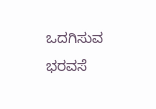ಒದಗಿಸುವ ಭರವಸೆ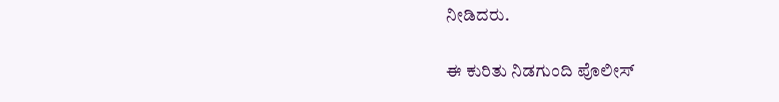ನೀಡಿದರು.

ಈ ಕುರಿತು ನಿಡಗುಂದಿ ಪೊಲೀಸ್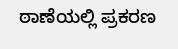ಠಾಣೆಯಲ್ಲಿ ಪ್ರಕರಣ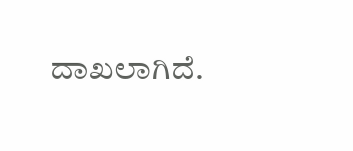ದಾಖಲಾಗಿದೆ.